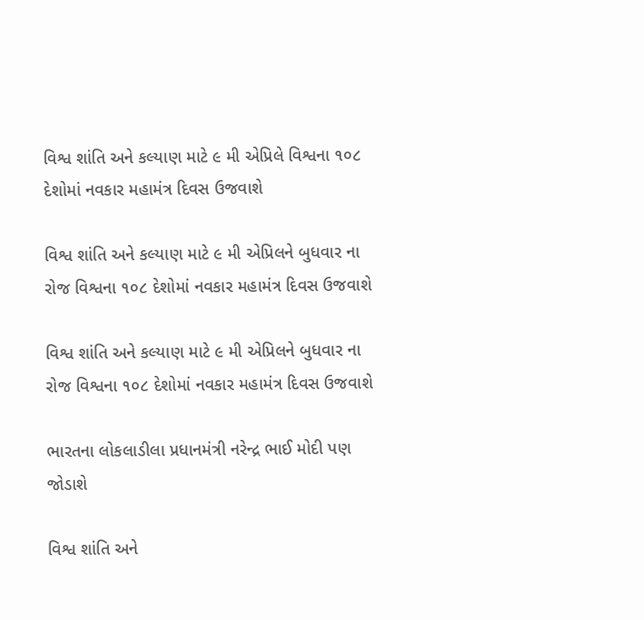વિશ્વ શાંતિ અને કલ્યાણ માટે ૯ મી એપ્રિલે વિશ્વના ૧૦૮ દેશોમાં નવકાર મહામંત્ર દિવસ ઉજવાશે

વિશ્વ શાંતિ અને કલ્યાણ માટે ૯ મી એપ્રિલને બુધવાર ના રોજ વિશ્વના ૧૦૮ દેશોમાં નવકાર મહામંત્ર દિવસ ઉજવાશે

વિશ્વ શાંતિ અને કલ્યાણ માટે ૯ મી એપ્રિલને બુધવાર ના રોજ વિશ્વના ૧૦૮ દેશોમાં નવકાર મહામંત્ર દિવસ ઉજવાશે

ભારતના લોકલાડીલા પ્રધાનમંત્રી નરેન્દ્ર ભાઈ મોદી પણ જોડાશે

વિશ્વ શાંતિ અને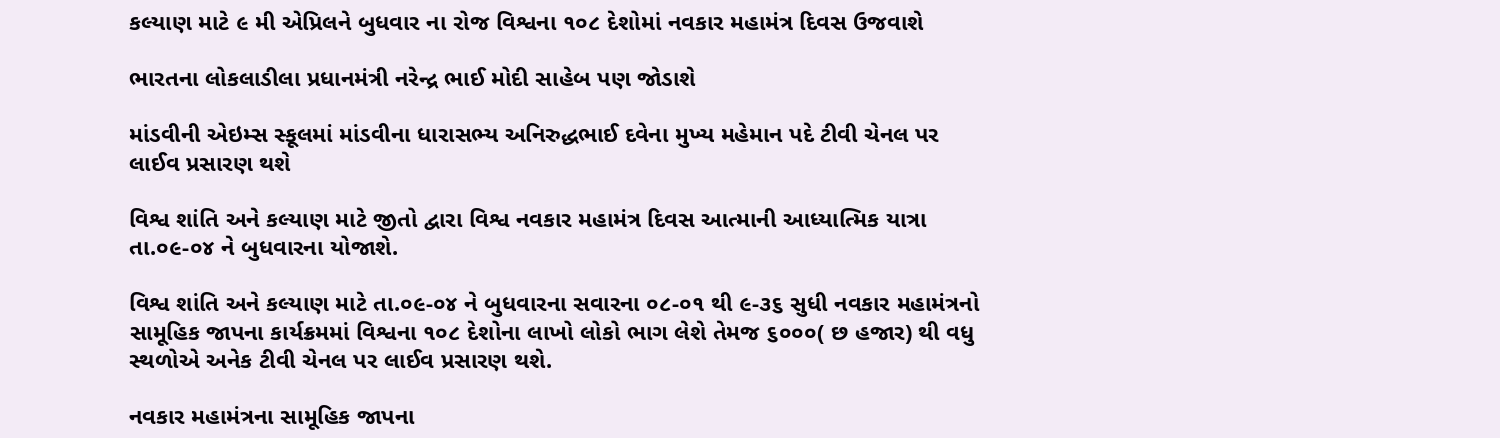કલ્યાણ માટે ૯ મી એપ્રિલને બુધવાર ના રોજ વિશ્વના ૧૦૮ દેશોમાં નવકાર મહામંત્ર દિવસ ઉજવાશે

ભારતના લોકલાડીલા પ્રધાનમંત્રી નરેન્દ્ર ભાઈ મોદી સાહેબ પણ જોડાશે

માંડવીની એઇમ્સ સ્કૂલમાં માંડવીના ધારાસભ્ય અનિરુદ્ધભાઈ દવેના મુખ્ય મહેમાન પદે ટીવી ચેનલ પર લાઈવ પ્રસારણ થશે

વિશ્વ શાંતિ અને કલ્યાણ માટે જીતો દ્વારા વિશ્વ નવકાર મહામંત્ર દિવસ આત્માની આધ્યાત્મિક યાત્રા તા.૦૯-૦૪ ને બુધવારના યોજાશે.

વિશ્વ શાંતિ અને કલ્યાણ માટે તા.૦૯-૦૪ ને બુધવારના સવારના ૦૮-૦૧ થી ૯-૩૬ સુધી નવકાર મહામંત્રનો સામૂહિક જાપના કાર્યક્રમમાં વિશ્વના ૧૦૮ દેશોના લાખો લોકો ભાગ લેશે તેમજ ૬૦૦૦( છ હજાર) થી વધુ સ્થળોએ અનેક ટીવી ચેનલ પર લાઈવ પ્રસારણ થશે.

નવકાર મહામંત્રના સામૂહિક જાપના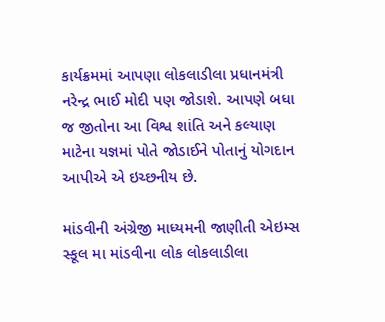કાર્યક્રમમાં આપણા લોકલાડીલા પ્રધાનમંત્રી નરેન્દ્ર ભાઈ મોદી પણ જોડાશે. આપણે બધા જ જીતોના આ વિશ્વ શાંતિ અને કલ્યાણ માટેના યજ્ઞમાં પોતે જોડાઈને પોતાનું યોગદાન આપીએ એ ઇચ્છનીય છે.

માંડવીની અંગ્રેજી માધ્યમની જાણીતી એઇમ્સ સ્કૂલ મા માંડવીના લોક લોકલાડીલા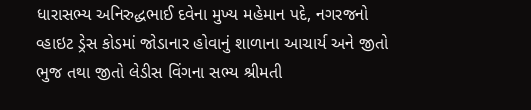ધારાસભ્ય અનિરુદ્ધભાઈ દવેના મુખ્ય મહેમાન પદે, નગરજનો વ્હાઇટ ડ્રેસ કોડમાં જોડાનાર હોવાનું શાળાના આચાર્ય અને જીતો ભુજ તથા જીતો લેડીસ વિંગના સભ્ય શ્રીમતી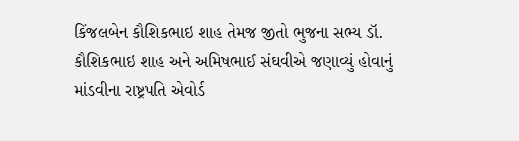કિંજલબેન કૌશિકભાઇ શાહ તેમજ જીતો ભુજના સભ્ય ડૉ. કૌશિકભાઇ શાહ અને અમિષભાઈ સંઘવીએ જણાવ્યું હોવાનું માંડવીના રાષ્ટ્રપતિ એવોર્ડ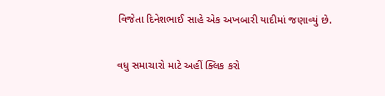વિજેતા દિનેશભાઈ સાહે એક અખબારી યાદીમાં જણાવ્યું છે.

વધુ સમાચારો માટે અહીં ક્લિક કરો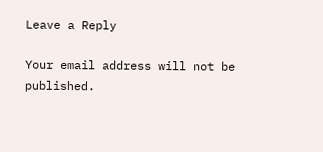Leave a Reply

Your email address will not be published.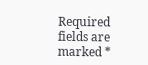Required fields are marked *